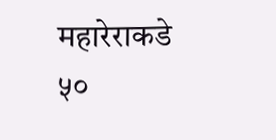महारेराकडे ५०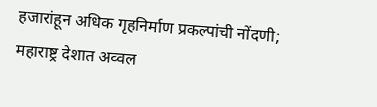हजारांहून अधिक गृहनिर्माण प्रकल्पांची नोंदणी; महाराष्ट्र देशात अव्वल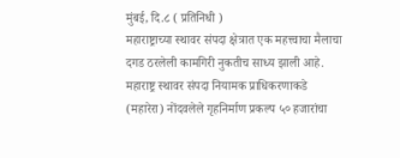मुंबई, दि.८ ( प्रतिनिधी )
महाराष्ट्राच्या स्थावर संपदा क्षेत्रात एक महत्त्वाचा मैलाचा दगड ठरलेली कामगिरी नुकतीच साध्य झाली आहे. महाराष्ट्र स्थावर संपदा नियामक प्राधिकरणाकडे (महारेरा) नोंदवलेले गृहनिर्माण प्रकल्प ५० हजारांचा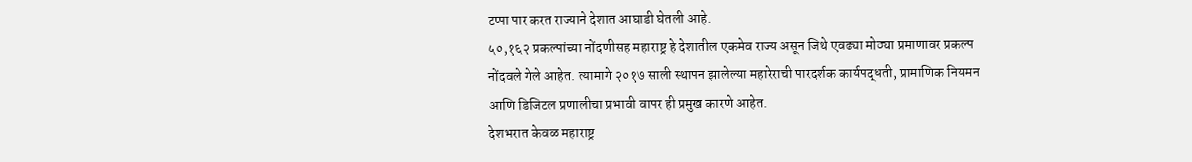टप्पा पार करत राज्याने देशात आघाडी घेतली आहे.
५०,१६२ प्रकल्पांच्या नोंदणीसह महाराष्ट्र हे देशातील एकमेव राज्य असून जिथे एवढ्या मोठ्या प्रमाणावर प्रकल्प नोंदवले गेले आहेत. त्यामागे २०१७ साली स्थापन झालेल्या महारेराची पारदर्शक कार्यपद्धती, प्रामाणिक नियमन आणि डिजिटल प्रणालीचा प्रभावी वापर ही प्रमुख कारणे आहेत.
देशभरात केवळ महाराष्ट्र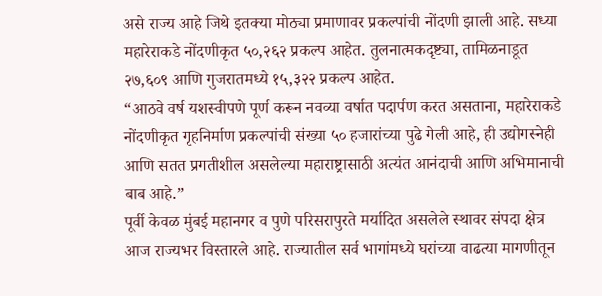असे राज्य आहे जिथे इतक्या मोठ्या प्रमाणावर प्रकल्पांची नोंदणी झाली आहे. सध्या महारेराकडे नोंदणीकृत ५०,२६२ प्रकल्प आहेत. तुलनात्मकदृष्ट्या, तामिळनाडूत २७,६०९ आणि गुजरातमध्ये १५,३२२ प्रकल्प आहेत.
“आठवे वर्ष यशस्वीपणे पूर्ण करून नवव्या वर्षात पदार्पण करत असताना, महारेराकडे नोंदणीकृत गृहनिर्माण प्रकल्पांची संख्या ५० हजारांच्या पुढे गेली आहे, ही उद्योगस्नेही आणि सतत प्रगतीशील असलेल्या महाराष्ट्रासाठी अत्यंत आनंदाची आणि अभिमानाची बाब आहे.”
पूर्वी केवळ मुंबई महानगर व पुणे परिसरापुरते मर्यादित असलेले स्थावर संपदा क्षेत्र आज राज्यभर विस्तारले आहे. राज्यातील सर्व भागांमध्ये घरांच्या वाढत्या मागणीतून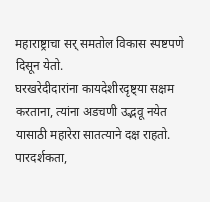महाराष्ट्राचा सर् समतोल विकास स्पष्टपणे दिसून येतो.
घरखरेदीदारांना कायदेशीरदृष्ट्या सक्षम करताना, त्यांना अडचणी उद्भवू नयेत यासाठी महारेरा सातत्याने दक्ष राहतो. पारदर्शकता,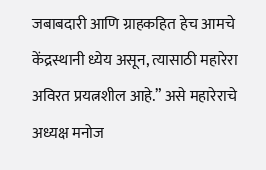जबाबदारी आणि ग्राहकहित हेच आमचे केंद्रस्थानी ध्येय असून, त्यासाठी महारेरा अविरत प्रयत्नशील आहे.” असे महारेराचे अध्यक्ष मनोज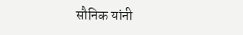सौनिक यांनी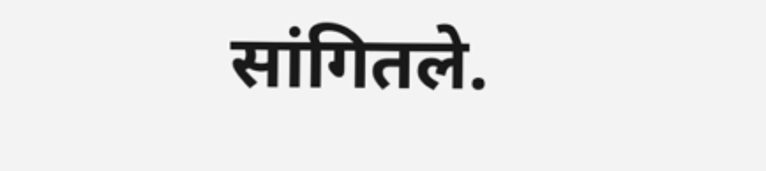सांगितले.